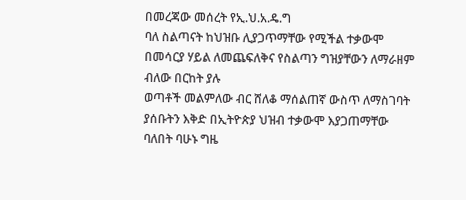በመረጃው መሰረት የኢ.ህ.አ.ዴ.ግ
ባለ ስልጣናት ከህዝቡ ሊያጋጥማቸው የሚችል ተቃውሞ በመሳርያ ሃይል ለመጨፍለቅና የስልጣን ግዝያቸውን ለማራዘም ብለው በርከት ያሉ
ወጣቶች መልምለው ብር ሸለቆ ማሰልጠኛ ውስጥ ለማስገባት ያሰቡትን እቅድ በኢትዮጵያ ህዝብ ተቃውሞ እያጋጠማቸው ባለበት ባሁኑ ግዜ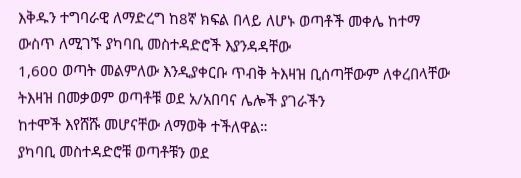እቅዱን ተግባራዊ ለማድረግ ከ8ኛ ክፍል በላይ ለሆኑ ወጣቶች መቀሌ ከተማ ውስጥ ለሚገኙ ያካባቢ መስተዳድሮች እያንዳዳቸው
1,600 ወጣት መልምለው እንዲያቀርቡ ጥብቅ ትእዛዝ ቢሰጣቸውም ለቀረበላቸው ትእዛዝ በመቃወም ወጣቶቹ ወደ አ/አበባና ሌሎች ያገራችን
ከተሞች እየሸሹ መሆናቸው ለማወቅ ተችለዋል።
ያካባቢ መስተዳድሮቹ ወጣቶቹን ወደ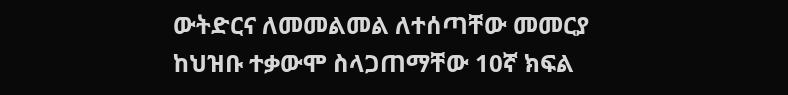ውትድርና ለመመልመል ለተሰጣቸው መመርያ
ከህዝቡ ተቃውሞ ስላጋጠማቸው 10ኛ ክፍል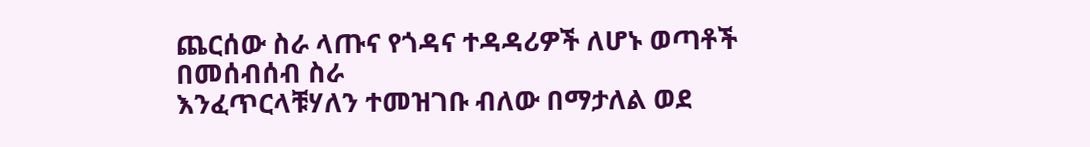ጨርሰው ስራ ላጡና የጎዳና ተዳዳሪዎች ለሆኑ ወጣቶች በመሰብሰብ ስራ
እንፈጥርላቹሃለን ተመዝገቡ ብለው በማታለል ወደ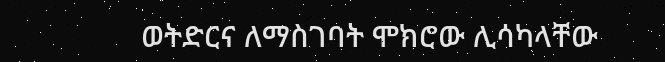ወትድርና ለማስገባት ሞክሮው ሊሳካላቸው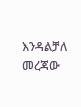እንዳልቻለ መረጃው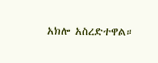አክሎ አስረድተዋል።